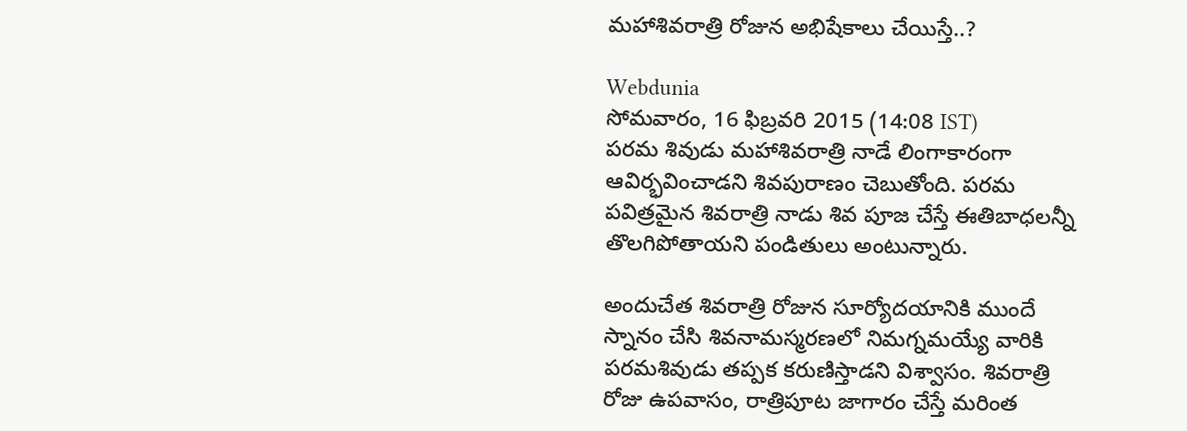మహాశివరాత్రి రోజున అభిషేకాలు చేయిస్తే..?

Webdunia
సోమవారం, 16 ఫిబ్రవరి 2015 (14:08 IST)
పరమ శివుడు మహాశివరాత్రి నాడే లింగాకారంగా ఆవిర్భవించాడని శివపురాణం చెబుతోంది. పరమ పవిత్రమైన శివరాత్రి నాడు శివ పూజ చేస్తే ఈతిబాధలన్నీ తొలగిపోతాయని పండితులు అంటున్నారు.

అందుచేత శివరాత్రి రోజున సూర్యోదయానికి ముందే స్నానం చేసి శివనామస్మరణలో నిమగ్నమయ్యే వారికి పరమశివుడు తప్పక కరుణిస్తాడని విశ్వాసం. శివరాత్రి రోజు ఉపవాసం, రాత్రిపూట జాగారం చేస్తే మరింత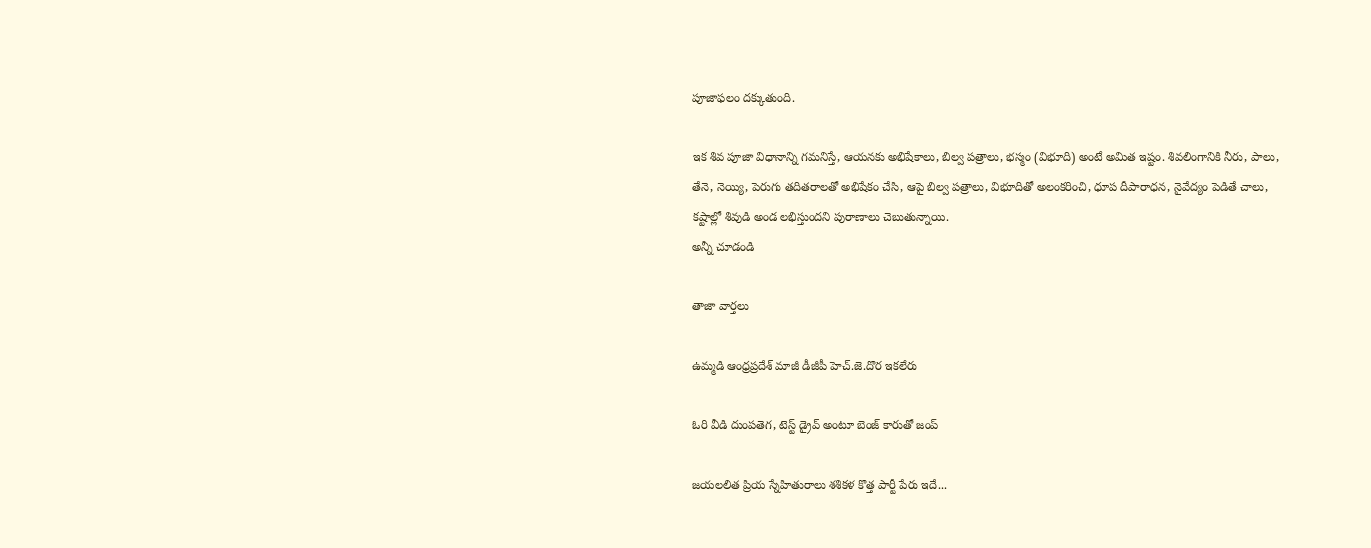పూజాఫలం దక్కుతుంది.

ఇక శివ పూజా విధానాన్ని గమనిస్తే, ఆయనకు అభిషేకాలు, బిల్వ పత్రాలు, భస్మం (విభూది) అంటే అమిత ఇష్టం. శివలింగానికి నీరు, పాలు, తేనె, నెయ్యి, పెరుగు తదితరాలతో అభిషేకం చేసి, ఆపై బిల్వ పత్రాలు, విభూదితో అలంకరించి, ధూప దీపారాధన, నైవేద్యం పెడితే చాలు, కష్టాల్లో శివుడి అండ లభిస్తుందని పురాణాలు చెబుతున్నాయి.
అన్నీ చూడండి

తాజా వార్తలు

ఉమ్మడి ఆంధ్రప్రదేశ్ మాజీ డీజీపీ హెచ్.జె.దొర ఇకలేరు

ఓరి వీడి దుంపతెగ, టెస్ట్ డ్రైవ్ అంటూ బెంజ్ కారుతో జంప్

జయలలిత ప్రియ స్నేహితురాలు శశికళ కొత్త పార్టీ పేరు ఇదే...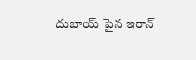దుబాయ్ పైన ఇరాన్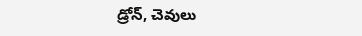డ్రోన్, చెవులు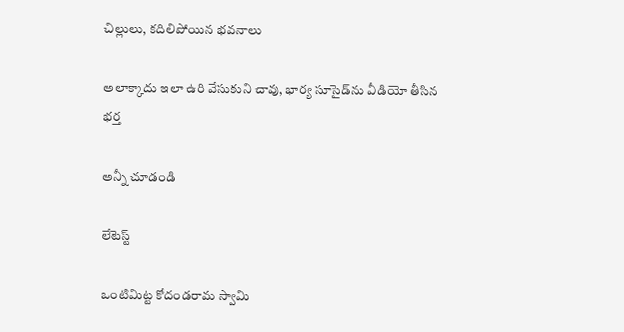చిల్లులు, కదిలిపోయిన భవనాలు

అలాక్కాదు ఇలా ఉరి వేసుకుని చావు, భార్య సూసైడ్‌ను వీడియో తీసిన భర్త

అన్నీ చూడండి

లేటెస్ట్

ఒంటిమిట్ట కోదండరామ స్వామి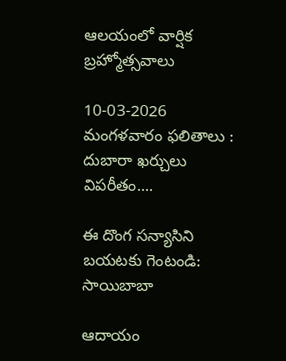ఆలయంలో వార్షిక బ్రహ్మోత్సవాలు

10-03-2026 మంగళవారం ఫలితాలు : దుబారా ఖర్చులు విపరీతం....

ఈ దొంగ సన్యాసిని బయటకు గెంటండి: సాయిబాబా

ఆదాయం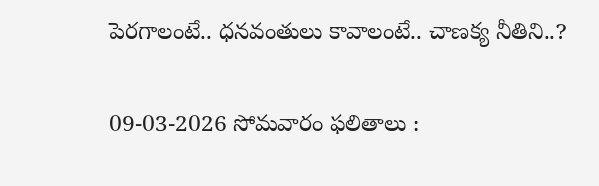పెరగాలంటే.. ధనవంతులు కావాలంటే.. చాణక్య నీతిని..?

09-03-2026 సోమవారం ఫలితాలు :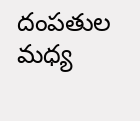దంపతుల మధ్య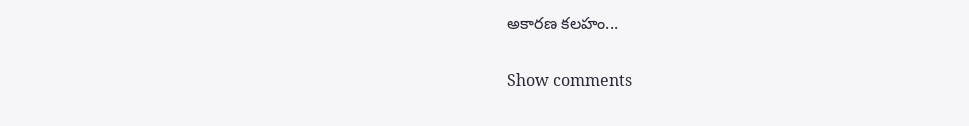అకారణ కలహం...

Show comments